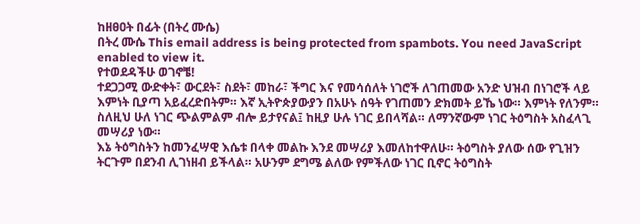ከዘፀዐት በፊት (በትረ ሙሴ)
በትረ ሙሴ This email address is being protected from spambots. You need JavaScript enabled to view it.
የተወደዳችሁ ወገኖቼ!
ተደጋጋሚ ውድቀት፣ ውርደት፣ ስደት፣ መከራ፣ ችግር እና የመሳሰለት ነገሮች ለገጠመው አንድ ህዝብ በነገሮች ላይ እምነት ቢያጣ አይፈረድበትም። እኛ ኢትዮጵያውያን በአሁኑ ሰዓት የገጠመን ድክመት ይኼ ነው። እምነት የለንም። ስለዚህ ሁለ ነገር ጭልምልም ብሎ ይታየናል፤ ከዚያ ሁሉ ነገር ይበላሻል። ለማንኛውም ነገር ትዕግስት አስፈላጊ መሣሪያ ነው።
እኔ ትዕግስትን ከመንፈሣዊ እሴቱ በላቀ መልኩ እንደ መሣሪያ እመለከተዋለሁ። ትዕግስት ያለው ሰው የጊዝን ትርጉም በደንብ ሊገነዘብ ይችላል። አሁንም ደግሜ ልለው የምችለው ነገር ቢኖር ትዕግስት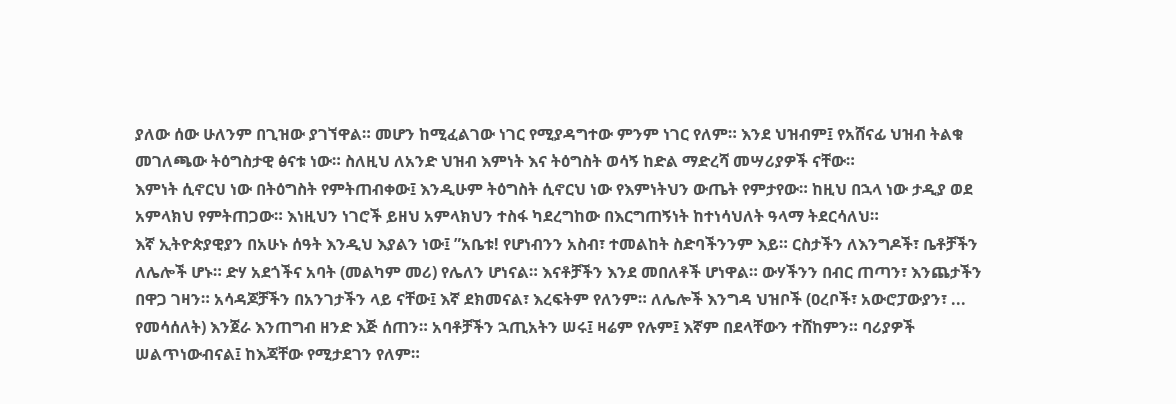ያለው ሰው ሁለንም በጊዝው ያገኘዋል። መሆን ከሚፈልገው ነገር የሚያዳግተው ምንም ነገር የለም። እንደ ህዝብም፤ የአሸናፊ ህዝብ ትልቁ መገለጫው ትዕግስታዊ ፅናቱ ነው። ስለዚህ ለአንድ ህዝብ እምነት እና ትዕግስት ወሳኝ ከድል ማድረሻ መሣሪያዎች ናቸው።
እምነት ሲኖርህ ነው በትዕግስት የምትጠብቀው፤ እንዲሁም ትዕግስት ሲኖርህ ነው የእምነትህን ውጤት የምታየው። ከዚህ በኋላ ነው ታዲያ ወደ አምላክህ የምትጠጋው። እነዚህን ነገሮች ይዘህ አምላክህን ተስፋ ካደረግከው በእርግጠኝነት ከተነሳህለት ዓላማ ትደርሳለህ።
እኛ ኢትዮጵያዊያን በአሁኑ ሰዓት እንዲህ እያልን ነው፤ ”አቤቱ! የሆነብንን አስብ፣ ተመልከት ስድባችንንም እይ። ርስታችን ለእንግዶች፣ ቤቶቻችን ለሌሎች ሆኑ። ድሃ አደጎችና አባት (መልካም መሪ) የሌለን ሆነናል። እናቶቻችን እንደ መበለቶች ሆነዋል። ውሃችንን በብር ጠጣን፣ እንጨታችን በዋጋ ገዛን። አሳዳጆቻችን በአንገታችን ላይ ናቸው፤ እኛ ደክመናል፣ እረፍትም የለንም። ለሌሎች እንግዳ ህዝቦች (ዐረቦች፣ አውሮፓውያን፣ ... የመሳሰለት) እንጀራ እንጠግብ ዘንድ እጅ ሰጠን። አባቶቻችን ኋጢአትን ሠሩ፤ ዛሬም የሉም፤ እኛም በደላቸውን ተሸከምን። ባሪያዎች ሠልጥነውብናል፤ ከእጃቸው የሚታደገን የለም።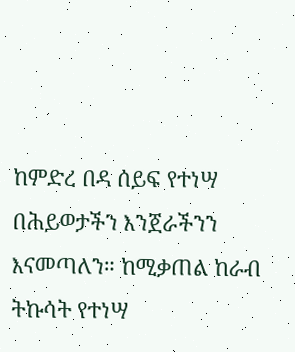ከምድረ በዳ ሰይፍ የተነሣ በሕይወታችን እንጀራችንን እናመጣለን። ከሚቃጠል ከራብ ትኩሳት የተነሣ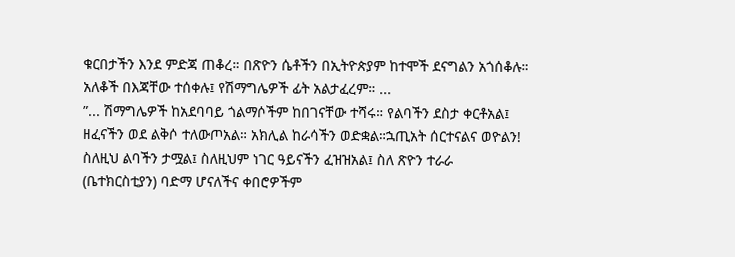ቁርበታችን እንደ ምድጃ ጠቆረ። በጽዮን ሴቶችን በኢትዮጵያም ከተሞች ደናግልን አጎሰቆሉ። አለቆች በእጃቸው ተሰቀሉ፤ የሽማግሌዎች ፊት አልታፈረም። ...
”... ሽማግሌዎች ከአደባባይ ጎልማሶችም ከበገናቸው ተሻሩ። የልባችን ደስታ ቀርቶአል፤ ዘፈናችን ወደ ልቅሶ ተለውጦአል። አክሊል ከራሳችን ወድቋል።ኋጢአት ሰርተናልና ወዮልን! ስለዚህ ልባችን ታሟል፤ ስለዚህም ነገር ዓይናችን ፈዝዝአል፤ ስለ ጽዮን ተራራ (ቤተክርስቲያን) ባድማ ሆናለችና ቀበሮዎችም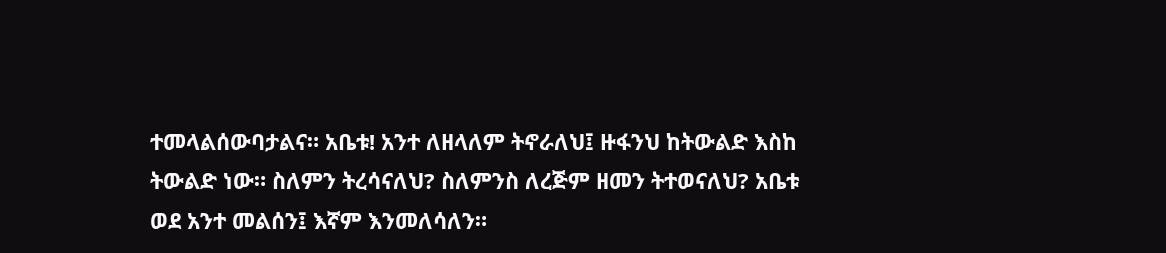ተመላልሰውባታልና። አቤቱ! አንተ ለዘላለም ትኖራለህ፤ ዙፋንህ ከትውልድ እስከ ትውልድ ነው። ስለምን ትረሳናለህ? ስለምንስ ለረጅም ዘመን ትተወናለህ? አቤቱ ወደ አንተ መልሰን፤ እኛም እንመለሳለን።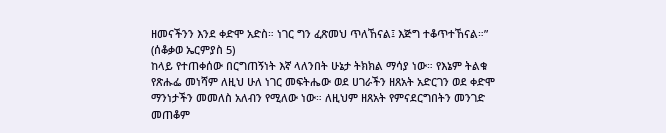ዘመናችንን እንደ ቀድሞ አድስ። ነገር ግን ፈጽመህ ጥለኸናል፤ እጅግ ተቆጥተኸናል።” (ሰቆቃወ ኤርምያስ 5)
ከላይ የተጠቀሰው በርግጠኝነት እኛ ላለንበት ሁኔታ ትክክል ማሳያ ነው። የእኔም ትልቁ የጽሑፌ መነሻም ለዚህ ሁለ ነገር መፍትሔው ወደ ሀገራችን ዘጸአት አድርገን ወደ ቀድሞ ማንነታችን መመለስ አለብን የሚለው ነው። ለዚህም ዘጸአት የምናደርግበትን መንገድ መጠቆም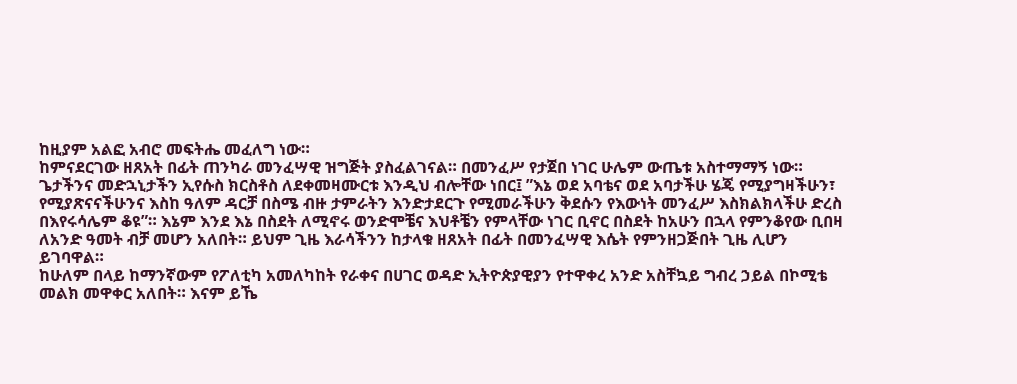ከዚያም አልፎ አብሮ መፍትሔ መፈለግ ነው።
ከምናደርገው ዘጸአት በፊት ጠንካራ መንፈሣዊ ዝግጅት ያስፈልገናል። በመንፈሥ የታጀበ ነገር ሁሌም ውጤቱ አስተማማኝ ነው። ጌታችንና መድኋኒታችን ኢየሱስ ክርስቶስ ለደቀመዛሙርቱ እንዲህ ብሎቸው ነበር፤ ”እኔ ወደ አባቴና ወደ አባታችሁ ሄጄ የሚያግዛችሁን፣ የሚያጽናናችሁንና እስከ ዓለም ዳርቻ በስሜ ብዙ ታምራትን እንድታደርጉ የሚመራችሁን ቅደሱን የእውነት መንፈሥ እስክልክላችሁ ድረስ በእየሩሳሌም ቆዩ”። እኔም እንደ እኔ በስደት ለሚኖሩ ወንድሞቼና እህቶቼን የምላቸው ነገር ቢኖር በስደት ከአሁን በኋላ የምንቆየው ቢበዛ ለአንድ ዓመት ብቻ መሆን አለበት። ይህም ጊዜ እራሳችንን ከታላቁ ዘጸአት በፊት በመንፈሣዊ እሴት የምንዘጋጅበት ጊዜ ሊሆን ይገባዋል።
ከሁለም በላይ ከማንኛውም የፖለቲካ አመለካከት የራቀና በሀገር ወዳድ ኢትዮጵያዊያን የተዋቀረ አንድ አስቸኳይ ግብረ ኃይል በኮሚቴ መልክ መዋቀር አለበት። እናም ይኼ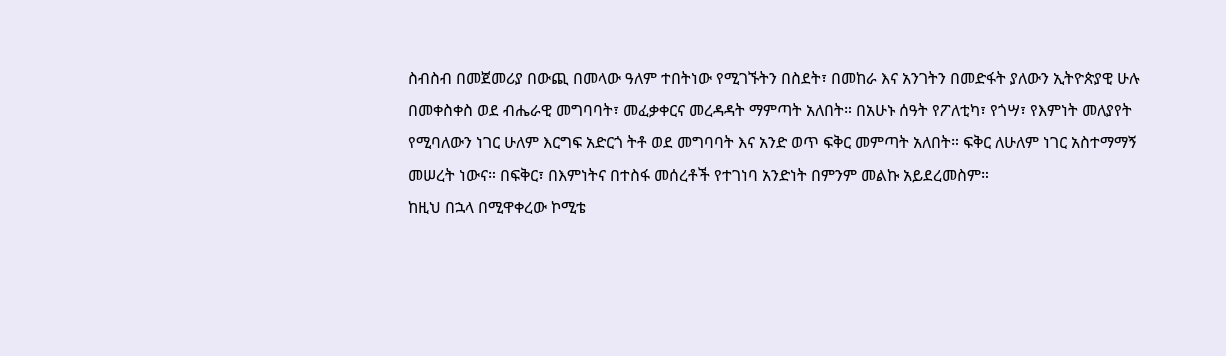ስብስብ በመጀመሪያ በውጪ በመላው ዓለም ተበትነው የሚገኙትን በስደት፣ በመከራ እና አንገትን በመድፋት ያለውን ኢትዮጵያዊ ሁሉ በመቀስቀስ ወደ ብሔራዊ መግባባት፣ መፈቃቀርና መረዳዳት ማምጣት አለበት። በአሁኑ ሰዓት የፖለቲካ፣ የጎሣ፣ የእምነት መለያየት የሚባለውን ነገር ሁለም እርግፍ አድርጎ ትቶ ወደ መግባባት እና አንድ ወጥ ፍቅር መምጣት አለበት። ፍቅር ለሁለም ነገር አስተማማኝ መሠረት ነውና። በፍቅር፣ በእምነትና በተስፋ መሰረቶች የተገነባ አንድነት በምንም መልኩ አይደረመስም።
ከዚህ በኋላ በሚዋቀረው ኮሚቴ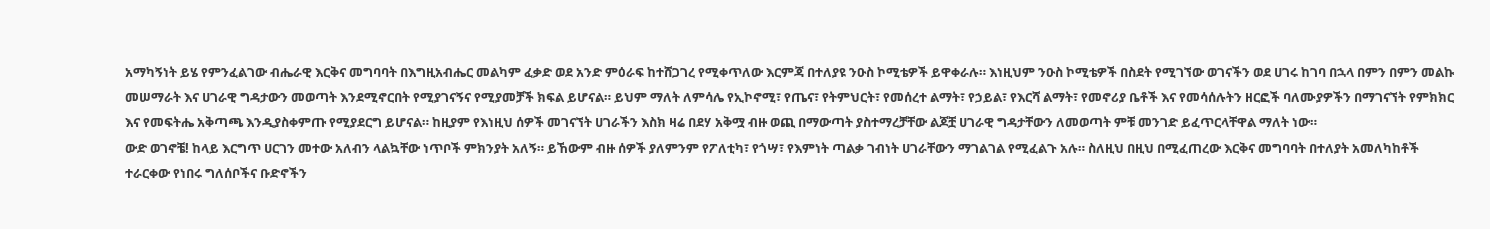አማካኝነት ይሄ የምንፈልገው ብሔራዊ እርቅና መግባባት በእግዚአብሔር መልካም ፈቃድ ወደ አንድ ምዕራፍ ከተሸጋገረ የሚቀጥለው እርምጃ በተለያዩ ንዑስ ኮሚቴዎች ይዋቀራሉ። እነዚህም ንዑስ ኮሚቴዎች በስደት የሚገኘው ወገናችን ወደ ሀገሩ ከገባ በኋላ በምን በምን መልኩ መሠማራት እና ሀገራዊ ግዳታውን መወጣት እንደሚኖርበት የሚያገናኝና የሚያመቻች ክፍል ይሆናል። ይህም ማለት ለምሳሌ የኢኮኖሚ፣ የጤና፣ የትምህርት፣ የመሰረተ ልማት፣ የኃይል፣ የእርሻ ልማት፣ የመኖሪያ ቤቶች እና የመሳሰሉትን ዘርፎች ባለሙያዎችን በማገናኘት የምክክር እና የመፍትሔ አቅጣጫ እንዲያስቀምጡ የሚያደርግ ይሆናል። ከዚያም የእነዚህ ሰዎች መገናኘት ሀገራችን እስክ ዛሬ በደሃ አቅሟ ብዙ ወጪ በማውጣት ያስተማረቻቸው ልጆቿ ሀገራዊ ግዳታቸውን ለመወጣት ምቹ መንገድ ይፈጥርላቸዋል ማለት ነው።
ውድ ወገኖቼ! ከላይ እርግጥ ሀርገን መተው አለብን ላልኳቸው ነጥቦች ምክንያት አለኝ። ይኸውም ብዙ ሰዎች ያለምንም የፖለቲካ፣ የጎሣ፣ የእምነት ጣልቃ ገብነት ሀገራቸውን ማገልገል የሚፈልጉ አሉ። ስለዚህ በዚህ በሚፈጠረው እርቅና መግባባት በተለያት አመለካከቶች ተራርቀው የነበሩ ግለሰቦችና ቡድኖችን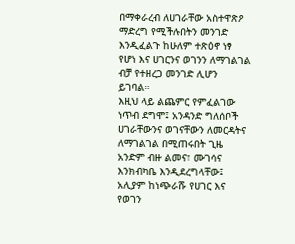በማቀራረብ ለሀገራቸው አስተዋጽዖ ማድረግ የሚችሉበትን መንገድ እንዲፈልጉ ከሁለም ተጽዕኖ ነፃ የሆነ እና ሀገርንና ወገንን ለማገልገል ብቻ የተዘረጋ መንገድ ሊሆን ይገባል።
እዚህ ላይ ልጨምር የምፈልገው ነጥብ ደግሞ፤ አንዳንድ ግለሰቦች ሀገራቸውንና ወገናቸውን ለመርዳትና ለማገልገል በሚጠሩበት ጊዜ አንድም ብዙ ልመና፣ ሙገሳና እንክብካቤ እንዲደረግላቸው፤ አሊያም ከነጭራሹ የሀገር እና የወገን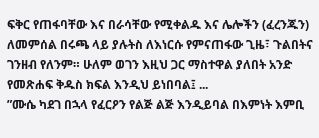ፍቅር የጠፋባቸው እና በራሳቸው የሚቀልዱ እና ሌሎችን (ፈረንጁን) ለመምሰል በሩጫ ላይ ያሉትስ ለእነርሱ የምናጠፋው ጊዜ፣ ጉልበትና ገንዘብ የለንም። ሁለም ወገን እዚህ ጋር ማስተዋል ያለበት አንድ የመጽሐፍ ቅዱስ ክፍል እንዲህ ይነበባል፤ ...
”ሙሴ ካደገ በኋላ የፈርዖን የልጅ ልጅ እንዲይባል በእምነት እምቢ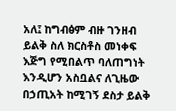አለ፤ ከግብፅም ብዙ ገንዘብ ይልቅ ስለ ክርስቶስ መነቀፍ እጅግ የሚበልጥ ባለጠግነት እንዲሆን አስቧልና ለጊዜው በኃጢአት ከሚገኝ ደስታ ይልቅ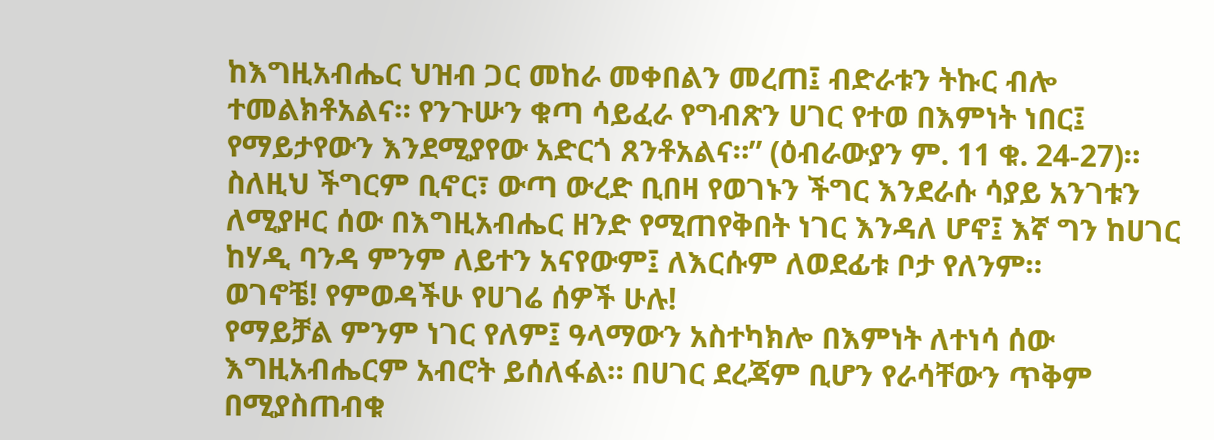ከእግዚአብሔር ህዝብ ጋር መከራ መቀበልን መረጠ፤ ብድራቱን ትኩር ብሎ ተመልክቶአልና። የንጉሡን ቁጣ ሳይፈራ የግብጽን ሀገር የተወ በእምነት ነበር፤ የማይታየውን እንደሚያየው አድርጎ ጸንቶአልና።” (ዕብራውያን ም. 11 ቁ. 24-27)።
ስለዚህ ችግርም ቢኖር፣ ውጣ ውረድ ቢበዛ የወገኑን ችግር እንደራሱ ሳያይ አንገቱን ለሚያዞር ሰው በእግዚአብሔር ዘንድ የሚጠየቅበት ነገር እንዳለ ሆኖ፤ እኛ ግን ከሀገር ከሃዲ ባንዳ ምንም ለይተን አናየውም፤ ለእርሱም ለወደፊቱ ቦታ የለንም።
ወገኖቼ! የምወዳችሁ የሀገሬ ሰዎች ሁሉ!
የማይቻል ምንም ነገር የለም፤ ዓላማውን አስተካክሎ በእምነት ለተነሳ ሰው እግዚአብሔርም አብሮት ይሰለፋል። በሀገር ደረጃም ቢሆን የራሳቸውን ጥቅም በሚያስጠብቁ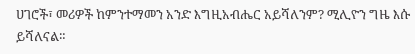ሀገሮች፣ መሪዎች ከምንተማመን አንድ እግዚአብሔር አይሻለንም? ሚሊዮን ግዜ እሱ ይሻለናል።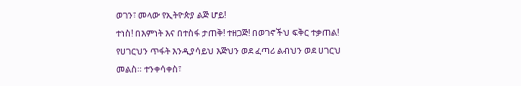ወገን፣ መላው የኢትዮጵያ ልጅ ሆይ!
ተነስ! በእምነት እና በተስፋ ታጠቅ! ተዘጋጅ! በወገኖችህ ፍቅር ተቃጠል! የሀገርህን ጥፋት እንዲያሳይህ እጅህን ወደ ፈጣሪ ልብህን ወደ ሀገርህ መልስ። ተንቀሳቀስ፣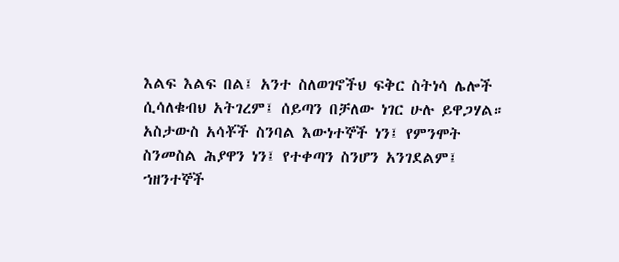እልፍ እልፍ በል፤ አንተ ስለወገኖችህ ፍቅር ስትነሳ ሌሎች ሲሳለቁብህ አትገረም፤ ሰይጣን በቻለው ነገር ሁሉ ይዋጋሃል። አስታውስ አሳቾች ስንባል እውነተኞች ነን፤ የምንሞት ስንመስል ሕያዋን ነን፤ የተቀጣን ስንሆን አንገደልም፤ ኀዘንተኞች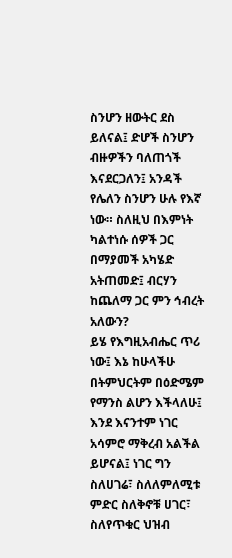ስንሆን ዘውትር ደስ ይለናል፤ ድሆች ስንሆን ብዙዎችን ባለጠጎች እናደርጋለን፤ አንዳች የሌለን ስንሆን ሁሉ የእኛ ነው። ስለዚህ በእምነት ካልተነሱ ሰዎች ጋር በማያመች አካሄድ አትጠመድ፤ ብርሃን ከጨለማ ጋር ምን ኅብረት አለውን?
ይሄ የእግዚአብሔር ጥሪ ነው፤ እኔ ከሁላችሁ በትምህርትም በዕድሜም የማንስ ልሆን እችላለሁ፤ እንደ እናንተም ነገር አሳምሮ ማቅረብ አልችል ይሆናል፤ ነገር ግን ስለሀገሬ፣ ስለለምለሚቱ ምድር ስለቅኖቹ ሀገር፣ ስለየጥቁር ህዝብ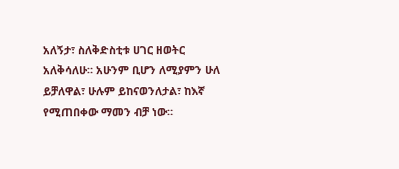አለኝታ፣ ስለቅድስቲቱ ሀገር ዘወትር አለቅሳለሁ። አሁንም ቢሆን ለሚያምን ሁለ ይቻለዋል፣ ሁሉም ይከናወንለታል፣ ከእኛ የሚጠበቀው ማመን ብቻ ነው።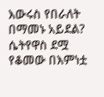እውሩስ የበራለት በማመኑ አይደል? ሴትየዋስ ደሟ የቆመው በእምነቷ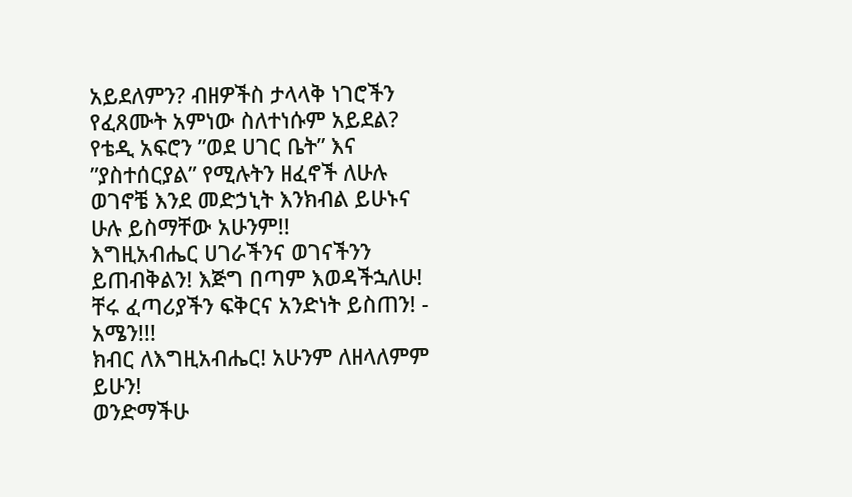አይደለምን? ብዘዎችስ ታላላቅ ነገሮችን የፈጸሙት አምነው ስለተነሱም አይደል?
የቴዲ አፍሮን ”ወደ ሀገር ቤት” እና ”ያስተሰርያል” የሚሉትን ዘፈኖች ለሁሉ ወገኖቼ እንደ መድኃኒት እንክብል ይሁኑና ሁሉ ይስማቸው አሁንም!!
እግዚአብሔር ሀገራችንና ወገናችንን ይጠብቅልን! እጅግ በጣም እወዳችኋለሁ! ቸሩ ፈጣሪያችን ፍቅርና አንድነት ይስጠን! - አሜን!!!
ክብር ለእግዚአብሔር! አሁንም ለዘላለምም ይሁን!
ወንድማችሁ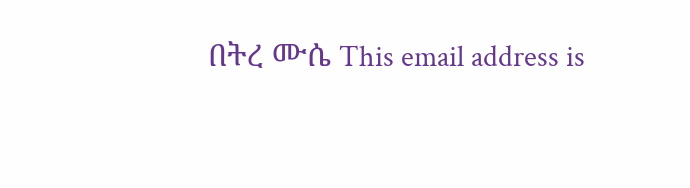በትረ ሙሴ This email address is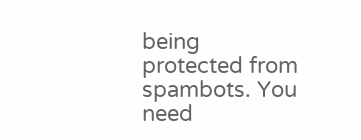being protected from spambots. You need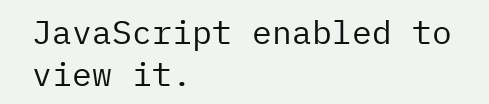JavaScript enabled to view it.